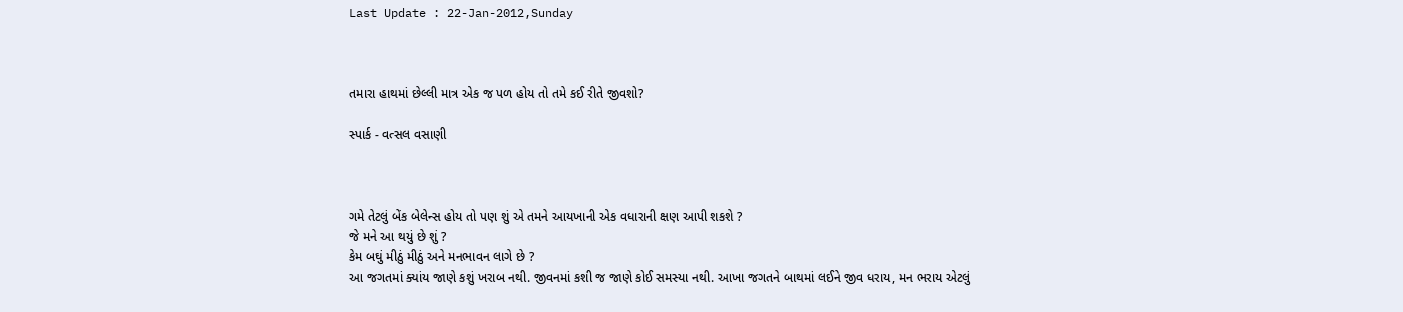Last Update : 22-Jan-2012,Sunday



તમારા હાથમાં છેલ્લી માત્ર એક જ પળ હોય તો તમે કઈ રીતે જીવશો?

સ્પાર્ક - વત્સલ વસાણી



ગમે તેટલું બેંક બેલેન્સ હોય તો પણ શું એ તમને આયખાની એક વધારાની ક્ષણ આપી શકશે ?
જે મને આ થયું છે શું ?
કેમ બઘું મીઠું મીઠું અને મનભાવન લાગે છે ?
આ જગતમાં ક્યાંય જાણે કશું ખરાબ નથી. જીવનમાં કશી જ જાણે કોઈ સમસ્યા નથી. આખા જગતને બાથમાં લઈને જીવ ધરાય, મન ભરાય એટલું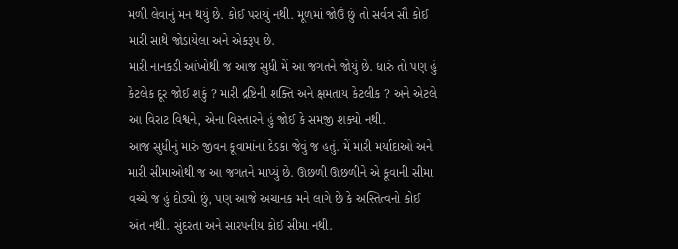મળી લેવાનું મન થયું છે. કોઈ પરાયું નથી. મૂળમાં જોઉં છું તો સર્વત્ર સૌ કોઈ મારી સાથે જોડાયેલા અને એકરૂપ છે.
મારી નાનકડી આંખોથી જ આજ સુધી મેં આ જગતને જોયું છે. ધારું તો પણ હું કેટલેક દૂર જોઈ શકું ? મારી દ્રષ્ટિની શક્તિ અને ક્ષમતાય કેટલીક ? અને એટલે આ વિરાટ વિશ્વને, એના વિસ્તારને હું જોઈ કે સમજી શક્યો નથી.
આજ સુધીનું મારું જીવન કૂવામાંના દેડકા જેવું જ હતું. મેં મારી મર્યાદાઓ અને મારી સીમાઓથી જ આ જગતને માપ્યું છે. ઊછળી ઊછળીને એ કૂવાની સીમા વચ્ચે જ હું દોડ્યો છું, પણ આજે અચાનક મને લાગે છે કે અસ્તિત્વનો કોઈ અંત નથી. સુંદરતા અને સારપનીય કોઈ સીમા નથી.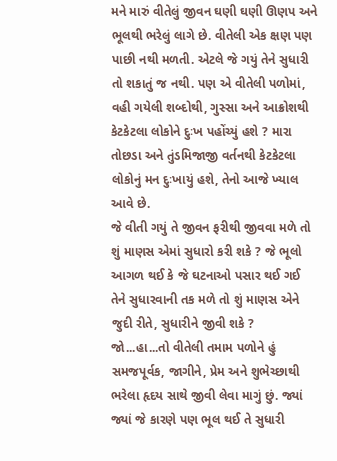મને મારું વીતેલું જીવન ઘણી ઘણી ઊણપ અને ભૂલથી ભરેલું લાગે છે. વીતેલી એક ક્ષણ પણ પાછી નથી મળતી. એટલે જે ગયું તેને સુધારી તો શકાતું જ નથી. પણ એ વીતેલી પળોમાં, વહી ગયેલી શબ્દોથી, ગુસ્સા અને આક્રોશથી કેટકેટલા લોકોને દુઃખ પહોંચ્યું હશે ? મારા તોછડા અને તુંડમિજાજી વર્તનથી કેટકેટલા લોકોનું મન દુઃખાયું હશે, તેનો આજે ખ્યાલ આવે છે.
જે વીતી ગયું તે જીવન ફરીથી જીવવા મળે તો શું માણસ એમાં સુધારો કરી શકે ? જે ભૂલો આગળ થઈ કે જે ઘટનાઓ પસાર થઈ ગઈ તેને સુધારવાની તક મળે તો શું માણસ એને જુદી રીતે, સુધારીને જીવી શકે ?
જો...હા...તો વીતેલી તમામ પળોને હું સમજપૂર્વક, જાગીને, પ્રેમ અને શુભેચ્છાથી ભરેલા હૃદય સાથે જીવી લેવા માગું છું. જ્યાં જ્યાં જે કારણે પણ ભૂલ થઈ તે સુધારી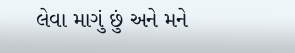લેવા માગું છું અને મને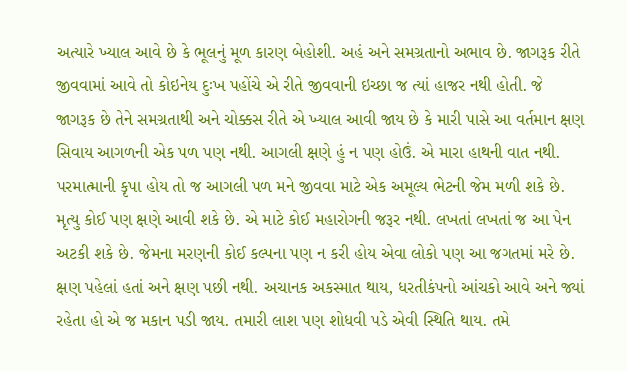અત્યારે ખ્યાલ આવે છે કે ભૂલનું મૂળ કારણ બેહોશી. અહં અને સમગ્રતાનો અભાવ છે. જાગરૂક રીતે જીવવામાં આવે તો કોઇનેય દુઃખ પહોંચે એ રીતે જીવવાની ઇચ્છા જ ત્યાં હાજર નથી હોતી. જે જાગરૂક છે તેને સમગ્રતાથી અને ચોક્કસ રીતે એ ખ્યાલ આવી જાય છે કે મારી પાસે આ વર્તમાન ક્ષણ સિવાય આગળની એક પળ પણ નથી. આગલી ક્ષણે હું ન પણ હોઉં. એ મારા હાથની વાત નથી. પરમાત્માની કૃપા હોય તો જ આગલી પળ મને જીવવા માટે એક અમૂલ્ય ભેટની જેમ મળી શકે છે. મૃત્યુ કોઈ પણ ક્ષણે આવી શકે છે. એ માટે કોઈ મહારોગની જરૂર નથી. લખતાં લખતાં જ આ પેન અટકી શકે છે. જેમના મરણની કોઈ કલ્પના પણ ન કરી હોય એવા લોકો પણ આ જગતમાં મરે છે. ક્ષણ પહેલાં હતાં અને ક્ષણ પછી નથી. અચાનક અકસ્માત થાય, ધરતીકંપનો આંચકો આવે અને જ્યાં રહેતા હો એ જ મકાન પડી જાય. તમારી લાશ પણ શોધવી પડે એવી સ્થિતિ થાય. તમે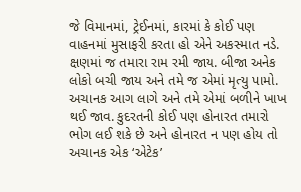જે વિમાનમાં, ટ્રેઈનમાં, કારમાં કે કોઈ પણ વાહનમાં મુસાફરી કરતા હો એને અકસ્માત નડે. ક્ષણમાં જ તમારા રામ રમી જાય. બીજા અનેક લોકો બચી જાય અને તમે જ એમાં મૃત્યુ પામો. અચાનક આગ લાગે અને તમે એમાં બળીને ખાખ થઈ જાવ. કુદરતની કોઈ પણ હોનારત તમારો ભોગ લઈ શકે છે અને હોનારત ન પણ હોય તો અચાનક એક ‘એટેક’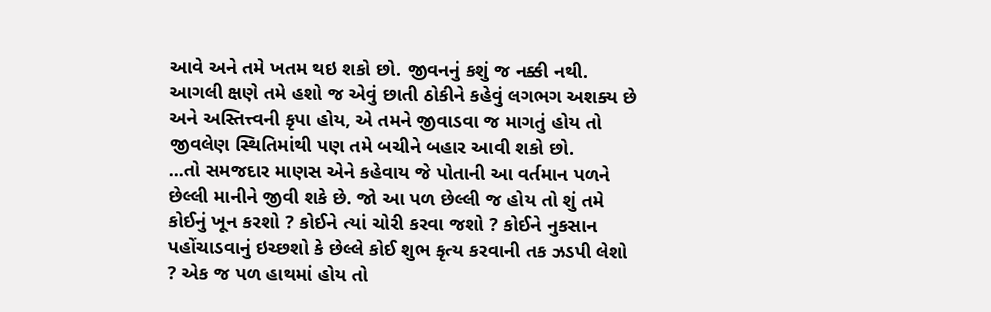આવે અને તમે ખતમ થઇ શકો છો. જીવનનું કશું જ નક્કી નથી. આગલી ક્ષણે તમે હશો જ એવું છાતી ઠોકીને કહેવું લગભગ અશક્ય છે અને અસ્તિત્ત્વની કૃપા હોય, એ તમને જીવાડવા જ માગતું હોય તો જીવલેણ સ્થિતિમાંથી પણ તમે બચીને બહાર આવી શકો છો.
...તો સમજદાર માણસ એને કહેવાય જે પોતાની આ વર્તમાન પળને છેલ્લી માનીને જીવી શકે છે. જો આ પળ છેલ્લી જ હોય તો શું તમે કોઈનું ખૂન કરશો ? કોઈને ત્યાં ચોરી કરવા જશો ? કોઈને નુકસાન પહોંચાડવાનું ઇચ્છશો કે છેલ્લે કોઈ શુભ કૃત્ય કરવાની તક ઝડપી લેશો ? એક જ પળ હાથમાં હોય તો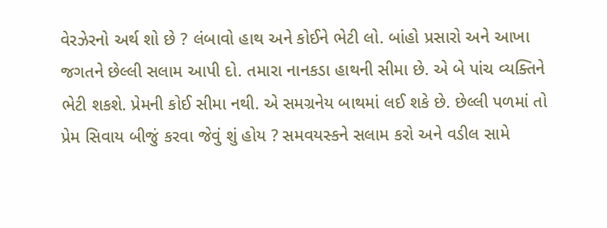વેરઝેરનો અર્થ શો છે ? લંબાવો હાથ અને કોઈને ભેટી લો. બાંહો પ્રસારો અને આખા જગતને છેલ્લી સલામ આપી દો. તમારા નાનકડા હાથની સીમા છે. એ બે પાંચ વ્યક્તિને ભેટી શકશે. પ્રેમની કોઈ સીમા નથી. એ સમગ્રનેય બાથમાં લઈ શકે છે. છેલ્લી પળમાં તો પ્રેમ સિવાય બીજું કરવા જેવું શું હોય ? સમવયસ્કને સલામ કરો અને વડીલ સામે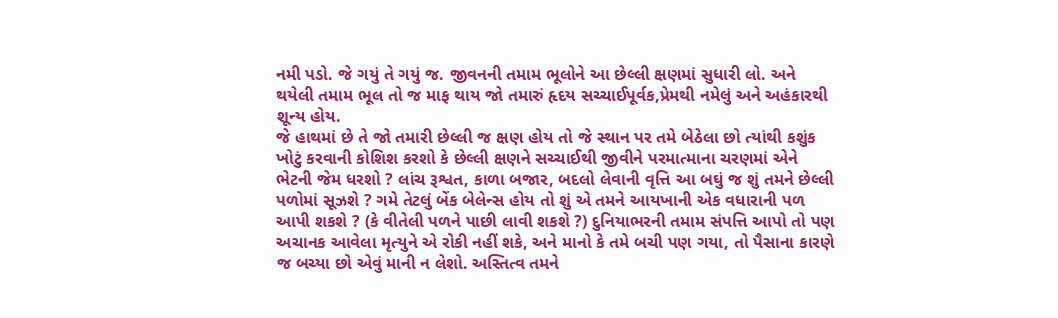નમી પડો. જે ગયું તે ગયું જ. જીવનની તમામ ભૂલોને આ છેલ્લી ક્ષણમાં સુધારી લો. અને થયેલી તમામ ભૂલ તો જ માફ થાય જો તમારું હૃદય સચ્ચાઈપૂર્વક,પ્રેમથી નમેલું અને અહંકારથી શૂન્ય હોય.
જે હાથમાં છે તે જો તમારી છેલ્લી જ ક્ષણ હોય તો જે સ્થાન પર તમે બેઠેલા છો ત્યાંથી કશુંક ખોટું કરવાની કોશિશ કરશો કે છેલ્લી ક્ષણને સચ્ચાઈથી જીવીને પરમાત્માના ચરણમાં એને ભેટની જેમ ધરશો ? લાંચ રૂશ્વત, કાળા બજાર, બદલો લેવાની વૃત્તિ આ બઘું જ શું તમને છેલ્લી પળોમાં સૂઝશે ? ગમે તેટલું બેંક બેલેન્સ હોય તો શું એ તમને આયખાની એક વધારાની પળ આપી શકશે ? (કે વીતેલી પળને પાછી લાવી શકશે ?) દુનિયાભરની તમામ સંપત્તિ આપો તો પણ અચાનક આવેલા મૃત્યુને એ રોકી નહીં શકે, અને માનો કે તમે બચી પણ ગયા, તો પૈસાના કારણે જ બચ્યા છો એવું માની ન લેશો. અસ્તિત્વ તમને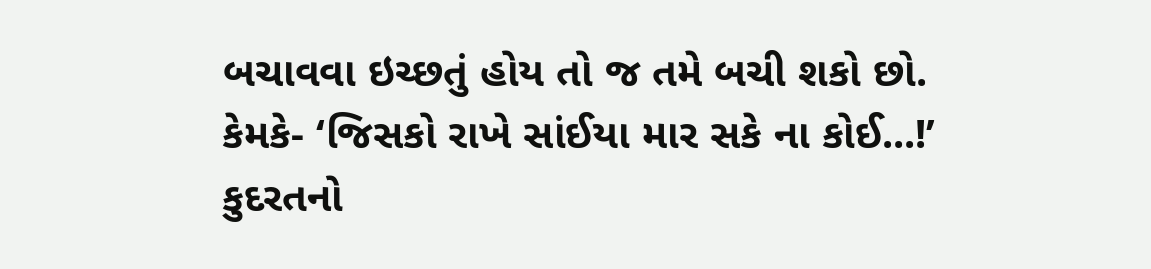બચાવવા ઇચ્છતું હોય તો જ તમે બચી શકો છો. કેમકે- ‘જિસકો રાખે સાંઈયા માર સકે ના કોઈ...!’ કુદરતનો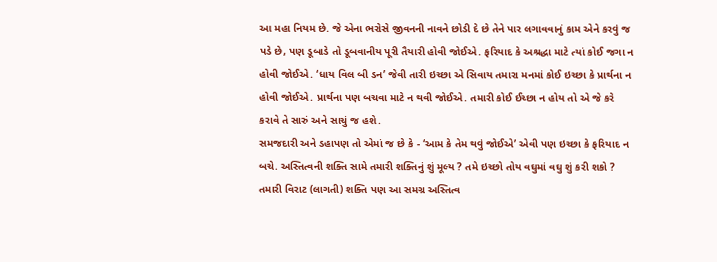આ મહા નિયમ છે. જે એના ભરોસે જીવનની નાવને છોડી દે છે તેને પાર લગાવવાનું કામ એને કરવું જ પડે છે, પણ ડૂબાડે તો ડૂબવાનીય પૂરી તૈયારી હોવી જોઈએ. ફરિયાદ કે અશ્રદ્ધા માટે ત્યાં કોઈ જગા ન હોવી જોઈએ. ‘ધાય વિલ બી ડન’ જેવી તારી ઇચ્છા એ સિવાય તમારા મનમાં કોઈ ઇચ્છા કે પ્રાર્થના ન હોવી જોઈએ. પ્રાર્થના પણ બચવા માટે ન થવી જોઈએ. તમારી કોઈ ઈચ્છા ન હોય તો એ જે કરે કરાવે તે સારું અને સાચું જ હશે.
સમજદારી અને ડહાપણ તો એમાં જ છે કે - ‘આમ કે તેમ થવું જોઈએ’ એવી પણ ઇચ્છા કે ફરિયાદ ન બચે. અસ્તિત્વની શક્તિ સામે તમારી શક્તિનું શું મૂલ્ય ? તમે ઇચ્છો તોય વઘુમાં વઘુ શું કરી શકો ? તમારી વિરાટ (લાગતી) શક્તિ પણ આ સમગ્ર અસ્તિત્વ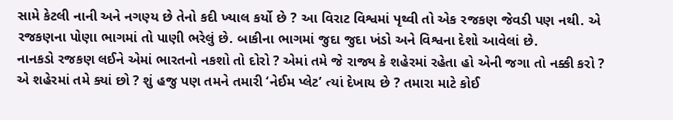સામે કેટલી નાની અને નગણ્ય છે તેનો કદી ખ્યાલ કર્યો છે ? આ વિરાટ વિશ્વમાં પૃથ્વી તો એક રજકણ જેવડી પણ નથી. એ રજકણના પોણા ભાગમાં તો પાણી ભરેલું છે. બાકીના ભાગમાં જુદા જુદા ખંડો અને વિશ્વના દેશો આવેલાં છે.
નાનકડો રજકણ લઈને એમાં ભારતનો નકશો તો દોરો ? એમાં તમે જે રાજ્ય કે શહેરમાં રહેતા હો એની જગા તો નક્કી કરો ? એ શહેરમાં તમે ક્યાં છો ? શું હજુ પણ તમને તમારી ‘નેઈમ પ્લેટ’ ત્યાં દેખાય છે ? તમારા માટે કોઈ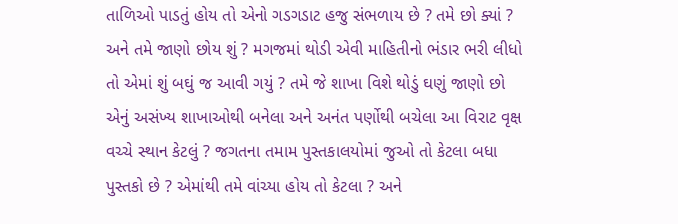તાળિઓ પાડતું હોય તો એનો ગડગડાટ હજુ સંભળાય છે ? તમે છો ક્યાં ?
અને તમે જાણો છોય શું ? મગજમાં થોડી એવી માહિતીનો ભંડાર ભરી લીધો તો એમાં શું બઘું જ આવી ગયું ? તમે જે શાખા વિશે થોડું ઘણું જાણો છો એનું અસંખ્ય શાખાઓથી બનેલા અને અનંત પર્ણોથી બચેલા આ વિરાટ વૃક્ષ વચ્ચે સ્થાન કેટલું ? જગતના તમામ પુસ્તકાલયોમાં જુઓ તો કેટલા બધા પુસ્તકો છે ? એમાંથી તમે વાંચ્યા હોય તો કેટલા ? અને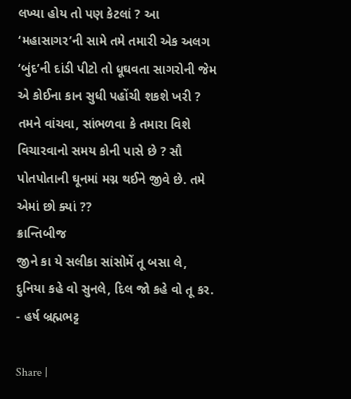લખ્યા હોય તો પણ કેટલાં ? આ ‘મહાસાગર’ની સામે તમે તમારી એક અલગ ‘બુંદ’ની દાંડી પીટો તો ધૂઘવતા સાગરોની જેમ એ કોઈના કાન સુધી પહોંચી શકશે ખરી ? તમને વાંચવા, સાંભળવા કે તમારા વિશે વિચારવાનો સમય કોની પાસે છે ? સૌ પોતપોતાની ઘૂનમાં મગ્ન થઈને જીવે છે. તમે એમાં છો ક્યાં ??
ક્રાન્તિબીજ
જીને કા યે સલીકા સાંસોમેં તૂ બસા લે,
દુનિયા કહે વો સુનલે, દિલ જો કહે વો તૂ કર.
- હર્ષ બ્રહ્મભટ્ટ

Share |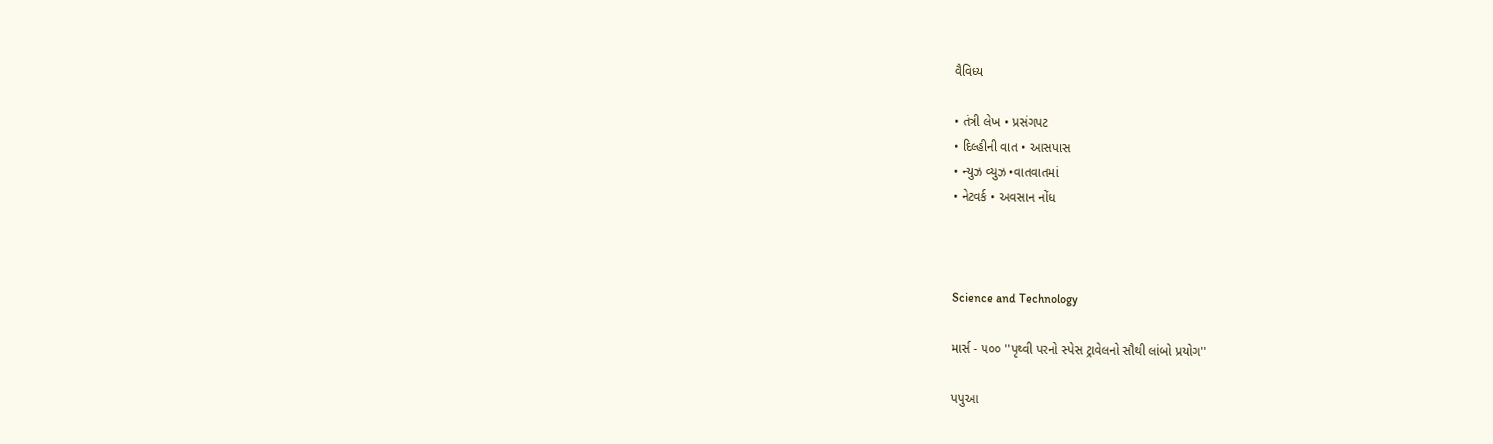વૈવિધ્ય

• તંત્રી લેખ • પ્રસંગપટ
• દિલ્હીની વાત • આસપાસ
• ન્યુઝ વ્યુઝ •વાતવાતમાં
• નેટવર્ક • અવસાન નોંધ



Science and Technology

માર્સ - ૫૦૦ ''પૃથ્વી પરનો સ્પેસ ટ્રાવેલનો સૌથી લાંબો પ્રયોગ''

પપુઆ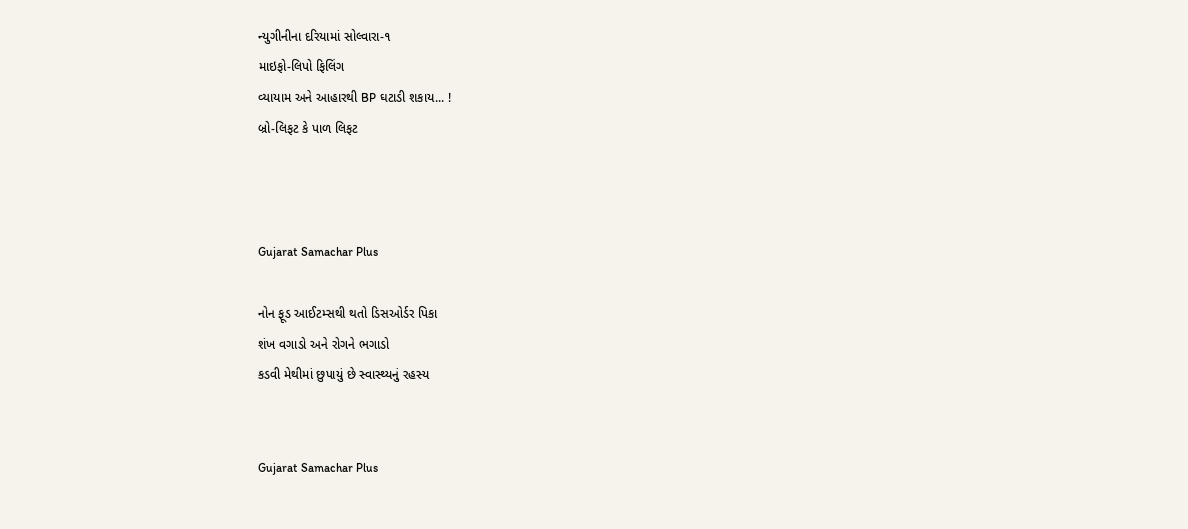ન્યુગીનીના દરિયામાં સોલ્વારા-૧
માઇફો-લિપો ફિલિંગ
વ્યાયામ અને આહારથી BP ઘટાડી શકાય... !
બ્રો-લિફટ કે પાળ લિફટ



Gujarat Samachar Plus

નોન ફૂડ આઈટમ્સથી થતો ડિસઓર્ડર પિકા
શંખ વગાડો અને રોગને ભગાડો
કડવી મેથીમાં છુપાયું છે સ્વાસ્થ્યનું રહસ્ય


Gujarat Samachar Plus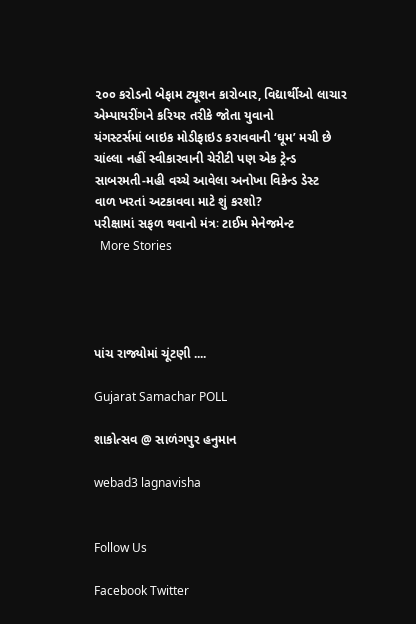૨૦૦ કરોડનો બેફામ ટ્યૂશન કારોબાર, વિદ્યાર્થીઓ લાચાર
એમ્પાયરીંગને કરિયર તરીકે જોતા યુવાનો
યંગસ્ટર્સમાં બાઇક મોડીફાઇડ કરાવવાની ‘ઘૂમ’ મચી છે
ચાંલ્લા નહીં સ્વીકારવાની ચેરીટી પણ એક ટ્રેન્ડ
સાબરમતી-મહી વચ્ચે આવેલા અનોખા વિકેન્ડ ડેસ્ટ
વાળ ખરતાં અટકાવવા માટે શું કરશો?
પરીક્ષામાં સફળ થવાનો મંત્રઃ ટાઈમ મેનેજમેન્ટ
  More Stories




પાંચ રાજ્યોમાં ચૂંટણી ....

Gujarat Samachar POLL

શાકોત્સવ @ સાળંગપુર હનુમાન

webad3 lagnavisha


Follow Us

Facebook Twitter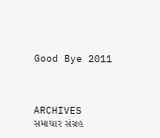Good Bye 2011



ARCHIVES
સમાચાર સંગ્રહ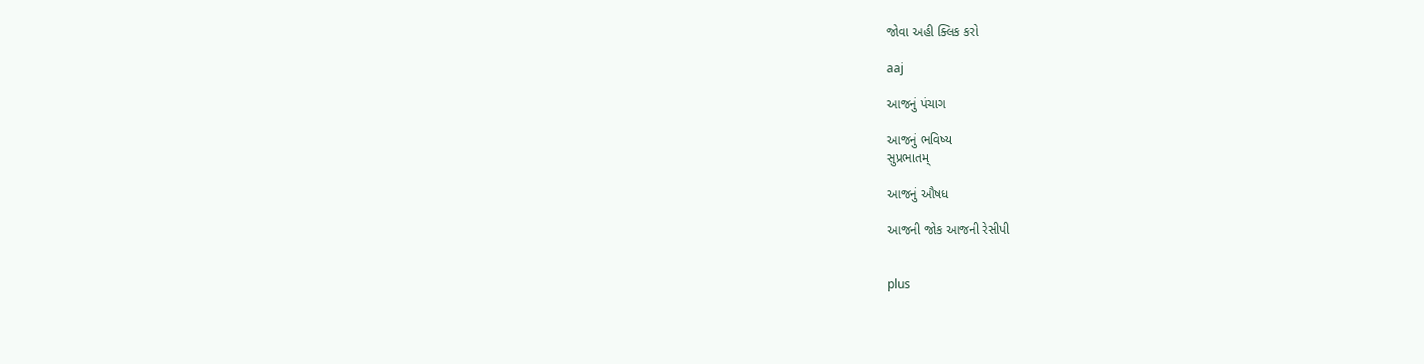જોવા અહી ક્લિક કરો

aaj

આજનું પંચાગ

આજનું ભવિષ્ય
સુપ્રભાતમ્

આજનું ઔષધ

આજની જોક આજની રેસીપી


plus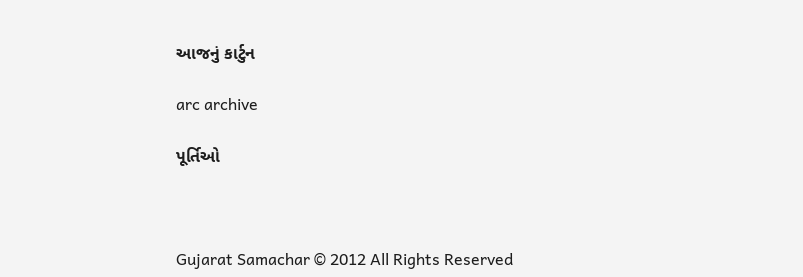આજનું કાર્ટુન

arc archive

પૂર્તિઓ



Gujarat Samachar © 2012 All Rights Reserved